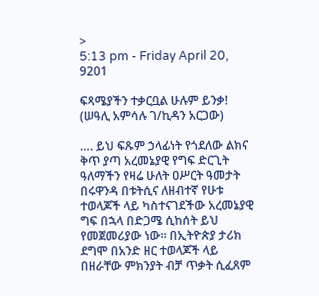>
5:13 pm - Friday April 20, 9201

ፍጻሜያችን ተቃርቧል ሁሉም ይንቃ! (ሠዓሊ አምሳሉ ገ/ኪዳን አርጋው)

…. ይህ ፍጹም ኃላፊነት የጎደለው ልክና ቅጥ ያጣ አረመኔያዊ የግፍ ድርጊት ዓለማችን የዛሬ ሁለት ዐሥርት ዓመታት በሩዋንዳ በቱትሲና ለዘብተኛ የሁቱ ተወላጆች ላይ ካስተናገደችው አረመኔያዊ ግፍ በኋላ በድጋሜ ሲከሰት ይህ የመጀመሪያው ነው፡፡ በኢትዮጵያ ታሪክ ደግሞ በአንድ ዘር ተወላጆች ላይ በዘራቸው ምክንያት ብቻ ጥቃት ሲፈጸም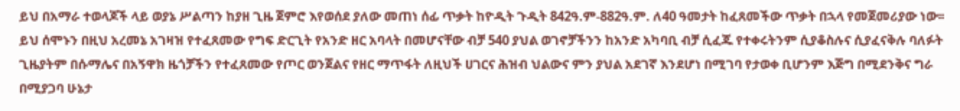ይህ በአማራ ተወላጆች ላይ ወያኔ ሥልጣን ከያዘ ጊዜ ጀምሮ እየወሰደ ያለው መጠነ ሰፊ ጥቃት ከዮዲት ጉዲት 842ዓ.ም-882ዓ.ም. ለ40 ዓመታት ከፈጸመችው ጥቃት በኋላ የመጀመሪያው ነው፡፡ ይህ ሰሞኑን በዚህ አረመኔ አገዛዝ የተፈጸመው የግፍ ድርጊት የአንድ ዘር አባላት በመሆናቸው ብቻ 540 ያህል ወገኖቻችንን ከአንድ አካባቢ ብቻ ሲፈጁ የተቀሩትንም ሲያቆስሉና ሲያፈናቅሉ ባለፉት ጊዜያትም በሱማሌና በአኝዋክ ዜጎቻችን የተፈጸመው የጦር ወንጀልና የዘር ማጥፋት ለዚህች ሀገርና ሕዝብ ህልውና ምን ያህል አደገኛ እንደሆነ በሚገባ የታወቀ ቢሆንም እጅግ በሚደንቅና ግራ በሚያጋባ ሁኔታ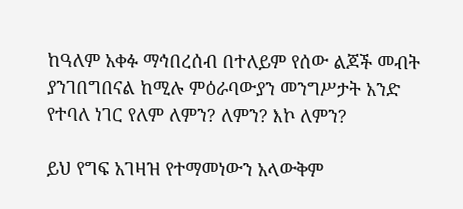ከዓለም አቀፉ ማኅበረሰብ በተለይም የሰው ልጆች መብት ያንገበግበናል ከሚሉ ምዕራባውያን መንግሥታት አንድ የተባለ ነገር የለም ለምን? ለምን? እኮ ለምን?

ይህ የግፍ አገዛዝ የተማመነውን አላውቅም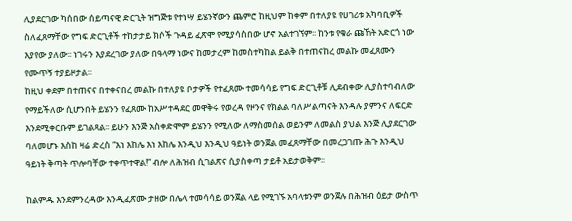ሊያደርገው ካሰበው ሰይጣናዊ ድርጊት ዝግጅቱ የተነሣ ይሄንኛውን ጨምሮ ከዚህም ከቀም በተለያዩ የሀገሪቱ አካባቢዎች ስለፈጸማቸው የግፍ ድርጊቶች ተከታታይ ክሶች ጉዳይ ፈጽሞ የሚያሳስበው ሆኖ አልተገኘም፡፡ ከንቱ የቁራ ጩኸት አድርጎ ነው እያየው ያለው፡፡ ነገሩን እያደረገው ያለው በዓላማ ነውና ከመታረም ከመስተካከል ይልቅ በተጠናከረ መልኩ መፈጸሙን የሙጥኝ ተያይዞታል፡፡
ከዚህ ቀደም በተጠናና በተቀናበረ መልኩ በተለያዩ ቦታዎች የተፈጸሙ ተመሳሳይ የግፍ ድርጊቶቹ ሊደብቀው ሊያስተባብለው የማይችለው ሲሆንበት ይሄንን የፈጸሙ ከአሥተዳደር መዋቅሩ የወረዳ የዞንና የክልል ባለሥልጣናት እንዳሉ ያምንና ለፍርድ እንደሚቀርቡም ይገልጻል፡፡ ይሁን እንጅ አስቀድሞም ይሄንን የሚለው ለማስመሰል ወይንም ለመልስ ያህል እንጅ ሊያደርገው ባለመሆኑ እስከ ዛሬ ድረስ “እነ እከሌ እነ እከሌ እንዲህ እንዲህ ዓይነት ወንጀል መፈጸማቸው በመረጋገጡ ሕጉ እንዲህ ዓይነት ቅጣት ጥሎባቸው ተቀጥተዋል!” ብሎ ለሕዝብ ሲገልጽና ሲያስቀጣ ታይቶ አይታወቅም፡፡

ከልምዱ እንደምንረዳው እንዲፈጽሙ ታዘው በሌላ ተመሳሳይ ወንጀል ላይ የሚገኙ አባላቱንም ወንጀሉ በሕዝብ ዕይታ ውስጥ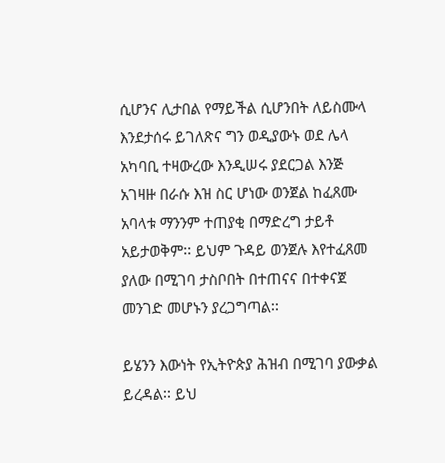ሲሆንና ሊታበል የማይችል ሲሆንበት ለይስሙላ እንደታሰሩ ይገለጽና ግን ወዲያውኑ ወደ ሌላ አካባቢ ተዛውረው እንዲሠሩ ያደርጋል እንጅ አገዛዙ በራሱ እዝ ስር ሆነው ወንጀል ከፈጸሙ አባላቱ ማንንም ተጠያቂ በማድረግ ታይቶ አይታወቅም፡፡ ይህም ጉዳይ ወንጀሉ እየተፈጸመ ያለው በሚገባ ታስቦበት በተጠናና በተቀናጀ መንገድ መሆኑን ያረጋግጣል፡፡

ይሄንን እውነት የኢትዮጵያ ሕዝብ በሚገባ ያውቃል ይረዳል፡፡ ይህ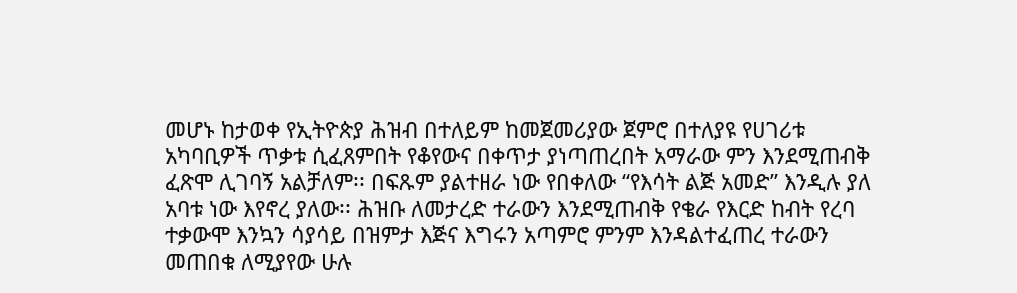መሆኑ ከታወቀ የኢትዮጵያ ሕዝብ በተለይም ከመጀመሪያው ጀምሮ በተለያዩ የሀገሪቱ አካባቢዎች ጥቃቱ ሲፈጸምበት የቆየውና በቀጥታ ያነጣጠረበት አማራው ምን እንደሚጠብቅ ፈጽሞ ሊገባኝ አልቻለም፡፡ በፍጹም ያልተዘራ ነው የበቀለው “የእሳት ልጅ አመድ” እንዲሉ ያለ አባቱ ነው እየኖረ ያለው፡፡ ሕዝቡ ለመታረድ ተራውን እንደሚጠብቅ የቄራ የእርድ ከብት የረባ ተቃውሞ እንኳን ሳያሳይ በዝምታ እጅና እግሩን አጣምሮ ምንም እንዳልተፈጠረ ተራውን መጠበቁ ለሚያየው ሁሉ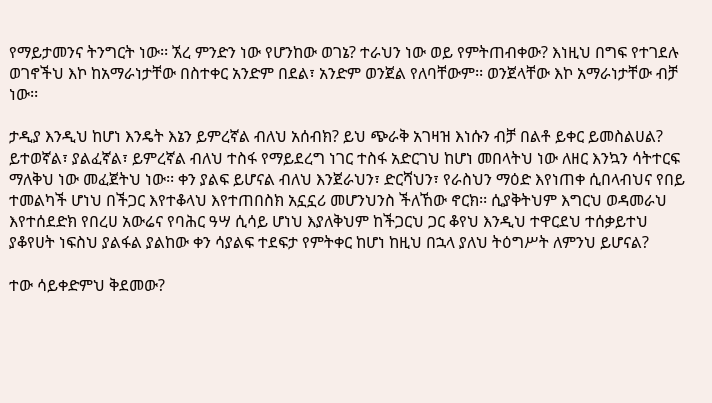የማይታመንና ትንግርት ነው፡፡ ኧረ ምንድን ነው የሆንከው ወገኔ? ተራህን ነው ወይ የምትጠብቀው? እነዚህ በግፍ የተገደሉ ወገኖችህ እኮ ከአማራነታቸው በስተቀር አንድም በደል፣ አንድም ወንጀል የለባቸውም፡፡ ወንጀላቸው እኮ አማራነታቸው ብቻ ነው፡፡

ታዲያ እንዲህ ከሆነ እንዴት እኔን ይምረኛል ብለህ አሰብክ? ይህ ጭራቅ አገዛዝ እነሱን ብቻ በልቶ ይቀር ይመስልሀል? ይተወኛል፣ ያልፈኛል፣ ይምረኛል ብለህ ተስፋ የማይደረግ ነገር ተስፋ አድርገህ ከሆነ መበላትህ ነው ለዘር እንኳን ሳትተርፍ ማለቅህ ነው መፈጀትህ ነው፡፡ ቀን ያልፍ ይሆናል ብለህ እንጀራህን፣ ድርሻህን፣ የራስህን ማዕድ እየነጠቀ ሲበላብህና የበይ ተመልካች ሆነህ በችጋር እየተቆላህ እየተጠበስክ አኗኗሪ መሆንህንስ ችለኸው ኖርክ፡፡ ሲያቅትህም እግርህ ወዳመራህ እየተሰደድክ የበረሀ አውሬና የባሕር ዓሣ ሲሳይ ሆነህ እያለቅህም ከችጋርህ ጋር ቆየህ እንዲህ ተዋርደህ ተሰቃይተህ ያቆየሀት ነፍስህ ያልፋል ያልከው ቀን ሳያልፍ ተደፍታ የምትቀር ከሆነ ከዚህ በኋላ ያለህ ትዕግሥት ለምንህ ይሆናል?

ተው ሳይቀድምህ ቅደመው?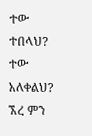ተው ተበላህ? ተው አለቀልህ? ኧረ ምን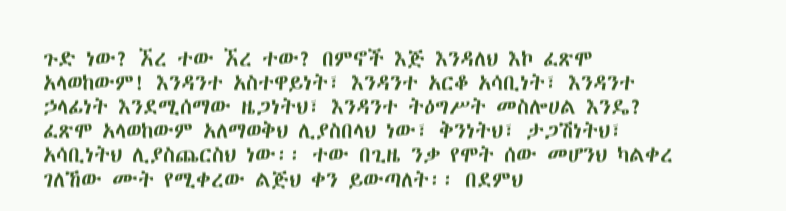ጉድ ነው? ኧረ ተው ኧረ ተው? በምኖች እጅ እንዳለህ እኮ ፈጽሞ አላወከውም! እንዳንተ አስተዋይነት፣ እንዳንተ አርቆ አሳቢነት፣ እንዳንተ ኃላፊነት እንደሚሰማው ዜጋነትህ፣ እንዳንተ ትዕግሥት መስሎሀል እንዴ? ፈጽሞ አላወከውም አለማወቅህ ሊያስበላህ ነው፣ ቅንነትህ፣ ታጋሽነትህ፣ አሳቢነትህ ሊያስጨርስህ ነው፡፡ ተው በጊዜ ንቃ የሞት ሰው መሆንህ ካልቀረ ገለኸው ሙት የሚቀረው ልጅህ ቀን ይውጣለት፡፡ በደምህ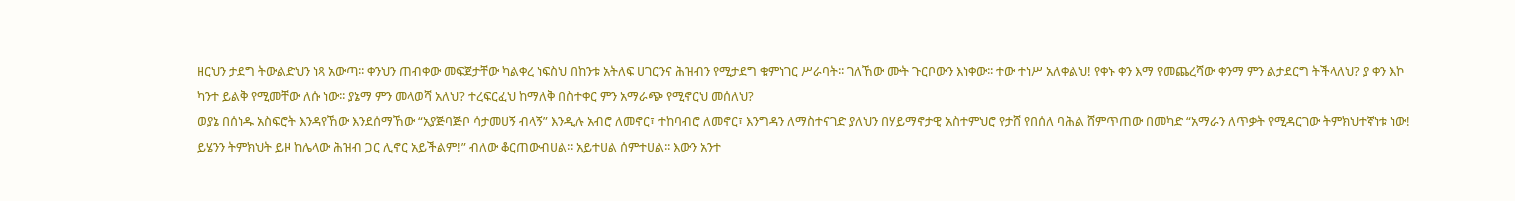ዘርህን ታደግ ትውልድህን ነጻ አውጣ፡፡ ቀንህን ጠብቀው መፍጀታቸው ካልቀረ ነፍስህ በከንቱ አትለፍ ሀገርንና ሕዝብን የሚታደግ ቁምነገር ሥራባት፡፡ ገለኸው ሙት ጉርቦውን እነቀው፡፡ ተው ተነሥ አለቀልህ! የቀኑ ቀን እማ የመጨረሻው ቀንማ ምን ልታደርግ ትችላለህ? ያ ቀን እኮ ካንተ ይልቅ የሚመቸው ለሱ ነው፡፡ ያኔማ ምን መላወሻ አለህ? ተረፍርፈህ ከማለቅ በስተቀር ምን አማራጭ የሚኖርህ መሰለህ?
ወያኔ በሰነዱ አስፍሮት እንዳየኸው እንደሰማኸው “አያጅባጅቦ ሳታመሀኝ ብላኝ” እንዲሉ አብሮ ለመኖር፣ ተከባብሮ ለመኖር፣ እንግዳን ለማስተናገድ ያለህን በሃይማኖታዊ አስተምህሮ የታሸ የበሰለ ባሕል ሸምጥጠው በመካድ “አማራን ለጥቃት የሚዳርገው ትምክህተኛነቱ ነው! ይሄንን ትምክህት ይዞ ከሌላው ሕዝብ ጋር ሊኖር አይችልም!” ብለው ቆርጠውብሀል፡፡ አይተሀል ሰምተሀል፡፡ እውን አንተ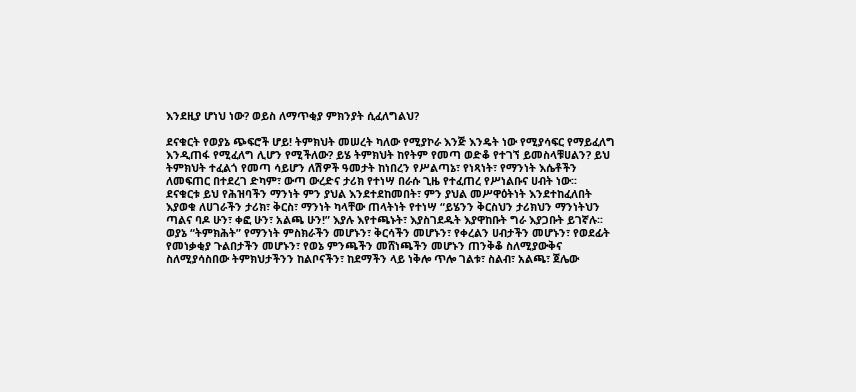እንደዚያ ሆነህ ነው? ወይስ ለማጥቂያ ምክንያት ሲፈለግልህ?

ደናቁርት የወያኔ ጭፍሮች ሆይ! ትምክህት መሠረት ካለው የሚያኮራ እንጅ እንዴት ነው የሚያሳፍር የማይፈለግ እንዲጠፋ የሚፈለግ ሊሆን የሚችለው? ይሄ ትምክህት ከየትም የመጣ ወድቆ የተገኘ ይመስላቹሀልን? ይህ ትምክህት ተፈልጎ የመጣ ሳይሆን ለሽዎች ዓመታት ከነበረን የሥልጣኔ፣ የነጻነት፣ የማንነት እሴቶችን ለመፍጠር በተደረገ ድካም፣ ውጣ ውረድና ታሪክ የተነሣ በራሱ ጊዜ የተፈጠረ የሥነልቡና ሀብት ነው፡፡
ደናቁርቱ ይህ የሕዝባችን ማንነት ምን ያህል እንደተደከመበት፣ ምን ያህል መሥዋዕትነት እንደተከፈለበት እያወቁ ለሀገራችን ታሪክ፣ ቅርስ፣ ማንነት ካላቸው ጠላትነት የተነሣ “ይሄንን ቅርስህን ታሪክህን ማንነትህን ጣልና ባዶ ሁን፣ ቀፎ ሁን፣ አልጫ ሁን!” እያሉ እየተጫኑት፣ እያስገደዱት እያዋከቡት ግራ እያጋቡት ይገኛሉ፡፡ ወያኔ “ትምክሕት” የማንነት ምስክራችን መሆኑን፣ ቅርሳችን መሆኑን፣ የቀረልን ሀብታችን መሆኑን፣ የወደፊት የመነቃቂያ ጉልበታችን መሆኑን፣ የወኔ ምንጫችን መሸነጫችን መሆኑን ጠንቅቆ ስለሚያውቅና ስለሚያሳስበው ትምክህታችንን ከልቦናችን፣ ከደማችን ላይ ነቅሎ ጥሎ ገልቱ፣ ስልብ፣ አልጫ፣ ጀሌው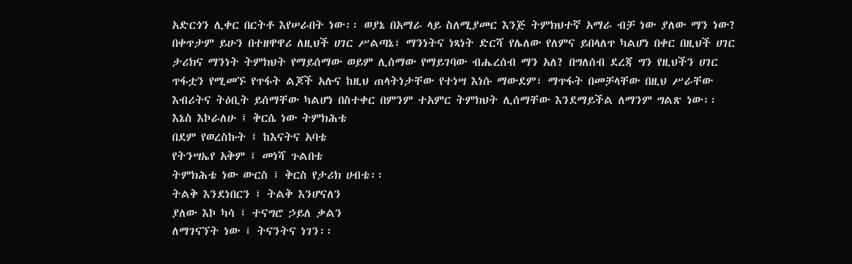አድርጎን ሊቀር በርትቶ እየሠራበት ነው፡፡ ወያኔ በአማራ ላይ ስለሚያመር እንጅ ትምክህተኛ አማራ ብቻ ነው ያለው ማን ነው? በቀጥታም ይሁን በተዘዋዋሪ ለዚህች ሀገር ሥልጣኔ፣ ማንነትና ነጻነት ድርሻ የሌለው የለምና ይበላለጥ ካልሆነ በቀር በዚህች ሀገር ታሪክና ማንነት ትምክህት የማይሰማው ወይም ሊሰማው የማይገባው ብሔረሰብ ማን አለ? በግለሰብ ደረጃ ግን የዚህችን ሀገር ጥፋቷን የሚመኙ የጥፋት ልጆች አሉና ከዚህ ጠላትነታቸው የተነሣ እነሱ ማውደም፣ ማጥፋት በመቻላቸው በዚህ ሥራቸው እብሪትና ትዕቢት ይሰማቸው ካልሆነ በስተቀር በምንም ተአምር ትምክህት ሊሰማቸው እንደማይችል ለማንም ግልጽ ነው፡፡
እኔስ እኮራለሁ ፤ ቅርሴ ነው ትምክሕቴ
በደም የወረስኩት ፤ ከእናትና አባቴ
የትንሣኤየ አቅም ፤ መነሻ ጉልበቴ
ትምክሕቴ ነው ውርስ ፤ ቅርስ የታሪክ ሀብቴ፡፡
ትልቅ እንደነበርን ፤ ትልቅ እንሆናለን
ያለው እኮ ካሳ ፤ ተናግሮ ኃይለ ቃልን
ለማገናኘት ነው ፤ ትናንትና ነገን፡፡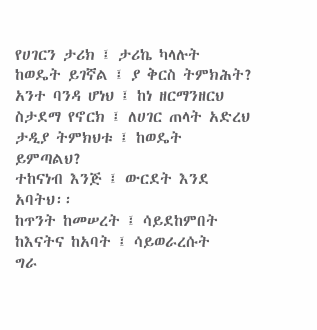የሀገርን ታሪክ ፤ ታሪኬ ካላሉት
ከወዴት ይገኛል ፤ ያ ቅርስ ትምክሕት?
አንተ ባንዳ ሆነህ ፤ ከነ ዘርማንዘርህ
ስታደማ የኖርክ ፤ ለሀገር ጠላት አድረህ
ታዲያ ትምክህቱ ፤ ከወዴት ይምጣልህ?
ተከናነብ እንጅ ፤ ውርደት እንደ አባትህ፡፡
ከጥንት ከመሠረት ፤ ሳይደከምበት
ከእናትና ከአባት ፤ ሳይወራረሱት
ግራ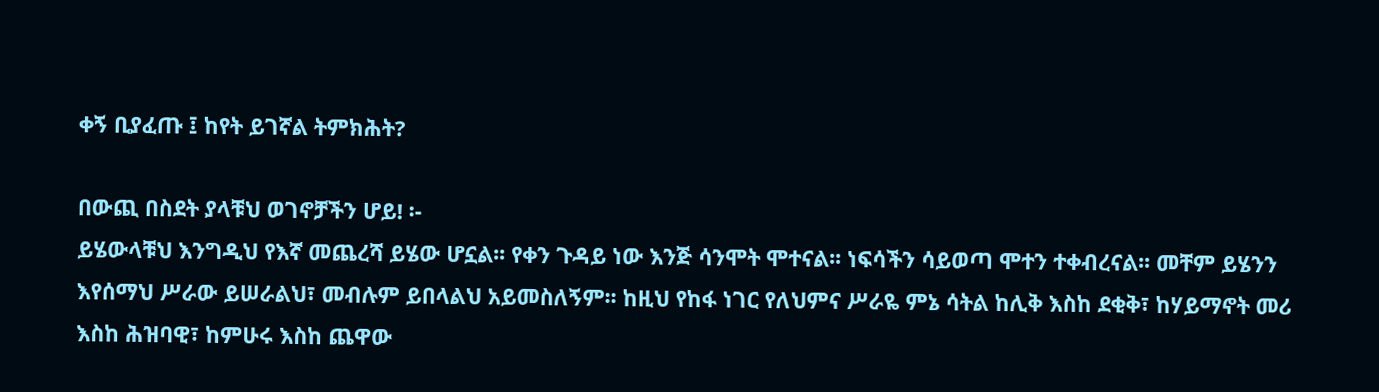ቀኝ ቢያፈጡ ፤ ከየት ይገኛል ትምክሕት?

በውጪ በስደት ያላቹህ ወገኖቻችን ሆይ! ፡-
ይሄውላቹህ እንግዲህ የእኛ መጨረሻ ይሄው ሆኗል፡፡ የቀን ጉዳይ ነው እንጅ ሳንሞት ሞተናል፡፡ ነፍሳችን ሳይወጣ ሞተን ተቀብረናል፡፡ መቸም ይሄንን እየሰማህ ሥራው ይሠራልህ፣ መብሉም ይበላልህ አይመስለኝም፡፡ ከዚህ የከፋ ነገር የለህምና ሥራዬ ምኔ ሳትል ከሊቅ እስከ ደቂቅ፣ ከሃይማኖት መሪ እስከ ሕዝባዊ፣ ከምሁሩ እስከ ጨዋው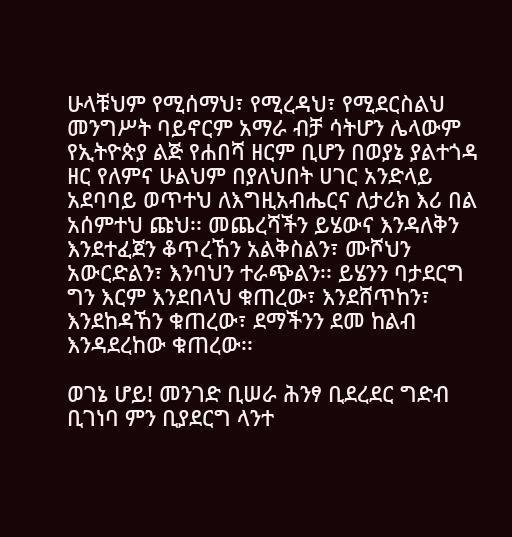ሁላቹህም የሚሰማህ፣ የሚረዳህ፣ የሚደርስልህ መንግሥት ባይኖርም አማራ ብቻ ሳትሆን ሌላውም የኢትዮጵያ ልጅ የሐበሻ ዘርም ቢሆን በወያኔ ያልተጎዳ ዘር የለምና ሁልህም በያለህበት ሀገር አንድላይ አደባባይ ወጥተህ ለእግዚአብሔርና ለታሪክ እሪ በል አሰምተህ ጩህ፡፡ መጨረሻችን ይሄውና እንዳለቅን እንደተፈጀን ቆጥረኸን አልቅስልን፣ ሙሾህን አውርድልን፣ እንባህን ተራጭልን፡፡ ይሄንን ባታደርግ ግን እርም እንደበላህ ቁጠረው፣ እንደሸጥከን፣ እንደከዳኸን ቁጠረው፣ ደማችንን ደመ ከልብ እንዳደረከው ቁጠረው፡፡

ወገኔ ሆይ! መንገድ ቢሠራ ሕንፃ ቢደረደር ግድብ ቢገነባ ምን ቢያደርግ ላንተ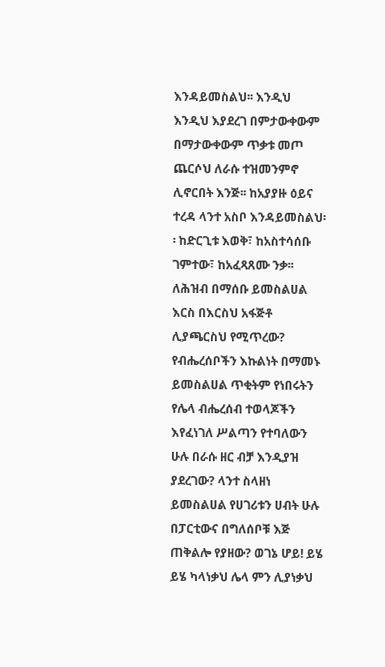እንዳይመስልህ፡፡ እንዲህ እንዲህ እያደረገ በምታውቀውም በማታውቀውም ጥቃቱ መጦ ጨርሶህ ለራሱ ተዝመንምኖ ሊኖርበት እንጅ፡፡ ከአያያዙ ዕይና ተረዳ ላንተ አስቦ እንዳይመስልህ፡፡ ከድርጊቱ እወቅ፣ ከአስተሳሰቡ ገምተው፣ ከአፈጻጸሙ ንቃ፡፡ ለሕዝብ በማሰቡ ይመስልሀል እርስ በእርስህ አፋጅቶ ሊያጫርስህ የሚጥረው? የብሔረሰቦችን እኩልነት በማመኑ ይመስልሀል ጥቂትም የነበሩትን የሌላ ብሔረሰብ ተወላጆችን እየፈነገለ ሥልጣን የተባለውን ሁሉ በራሱ ዘር ብቻ እንዲያዝ ያደረገው? ላንተ ስላዘነ ይመስልሀል የሀገሪቱን ሀብት ሁሉ በፓርቲውና በግለሰቦቹ እጅ ጠቅልሎ የያዘው? ወገኔ ሆይ! ይሄ ይሄ ካላነቃህ ሌላ ምን ሊያነቃህ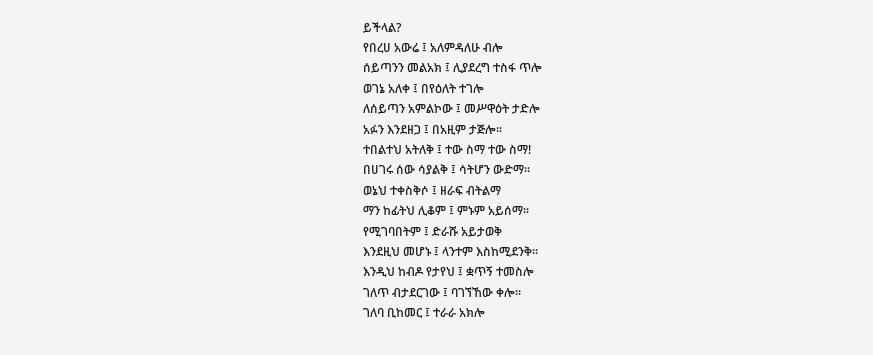ይችላል?
የበረሀ አውሬ ፤ አለምዳለሁ ብሎ
ሰይጣንን መልአክ ፤ ሊያደረግ ተስፋ ጥሎ
ወገኔ አለቀ ፤ በየዕለት ተገሎ
ለሰይጣን አምልኮው ፤ መሥዋዕት ታድሎ
አፉን እንደዘጋ ፤ በአዚም ታጅሎ፡፡
ተበልተህ አትለቅ ፤ ተው ስማ ተው ስማ!
በሀገሩ ሰው ሳያልቅ ፤ ሳትሆን ውድማ፡፡
ወኔህ ተቀስቅሶ ፤ ዘራፍ ብትልማ
ማን ከፊትህ ሊቆም ፤ ምኑም አይሰማ፡፡
የሚገባበትም ፤ ድራሹ አይታወቅ
እንደዚህ መሆኑ ፤ ላንተም እስከሚደንቅ፡፡
እንዲህ ከብዶ የታየህ ፤ ቋጥኝ ተመስሎ
ገለጥ ብታደርገው ፤ ባገኘኸው ቀሎ፡፡
ገለባ ቢከመር ፤ ተራራ አክሎ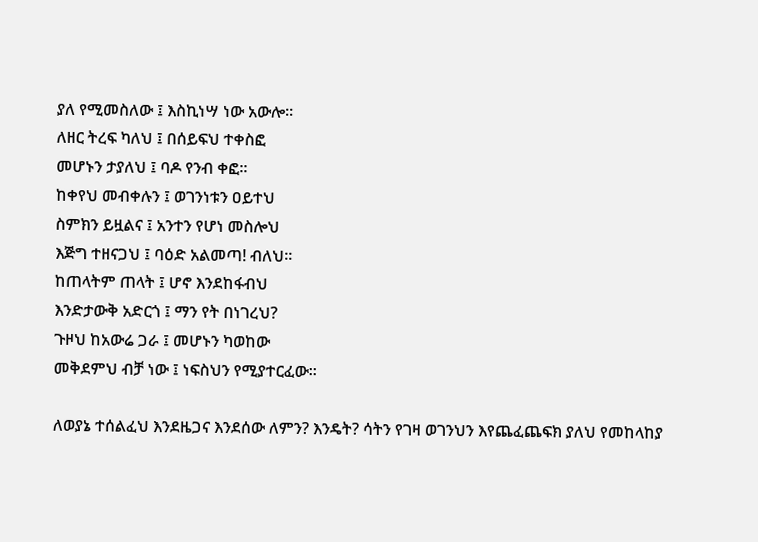ያለ የሚመስለው ፤ እስኪነሣ ነው አውሎ፡፡
ለዘር ትረፍ ካለህ ፤ በሰይፍህ ተቀስፎ
መሆኑን ታያለህ ፤ ባዶ የንብ ቀፎ፡፡
ከቀየህ መብቀሉን ፤ ወገንነቱን ዐይተህ
ስምክን ይዟልና ፤ አንተን የሆነ መስሎህ
እጅግ ተዘናጋህ ፤ ባዕድ አልመጣ! ብለህ፡፡
ከጠላትም ጠላት ፤ ሆኖ እንደከፋብህ
እንድታውቅ አድርጎ ፤ ማን የት በነገረህ?
ጉዞህ ከአውሬ ጋራ ፤ መሆኑን ካወከው
መቅደምህ ብቻ ነው ፤ ነፍስህን የሚያተርፈው፡፡

ለወያኔ ተሰልፈህ እንደዜጋና እንደሰው ለምን? እንዴት? ሳትን የገዛ ወገንህን እየጨፈጨፍክ ያለህ የመከላከያ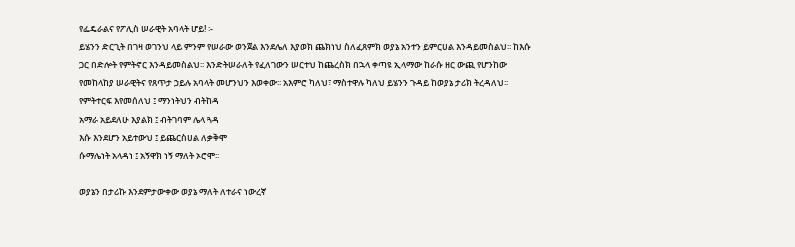የፌዴራልና የፖሊስ ሠራዊት አባላት ሆይ! ፡-
ይሄንን ድርጊት በገዛ ወገንህ ላይ ምንም የሠራው ወንጀል እንደሌለ እያወክ ጨክነህ ስለፈጸምክ ወያኔ አንተን ይምርሀል እንዳይመስልህ፡፡ ከእሱ ጋር በድሎት የምትኖር እንዳይመስልህ፡፡ እንድትሠራለት የፈለገውን ሠርተህ ከጨረስክ በኋላ ቀጣዩ ኢላማው ከራሱ ዘር ውጪ የሆንከው የመከላከያ ሠራዊትና የጸጥታ ኃይሉ አባላት መሆንህን እወቀው፡፡ አእምሮ ካለህ፣ ማስተዋሉ ካለህ ይሄንን ጉዳይ ከወያኔ ታሪክ ትረዳለህ፡፡
የምትተርፍ እየመሰለህ ፤ ማንነትህን ብትከዳ
አማራ አይደለሁ እያልክ ፤ ብትገባም ሌላ ጓዳ
እሱ እንደሆን አይተውህ ፤ ይጨርስሀል ለቃቅሞ
ሱማሌነት አላዳነ ፤ አኝዋክ ነኝ ማለት ኦሮሞ፡፡

ወያኔን በታሪኩ እንደምታውቀው ወያኔ ማለት ለተራና ነውረኛ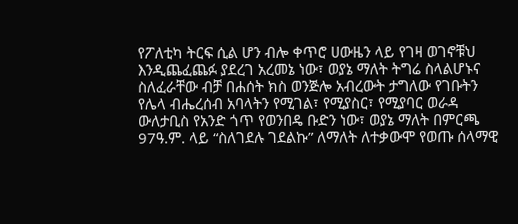የፖለቲካ ትርፍ ሲል ሆን ብሎ ቀጥሮ ሀውዜን ላይ የገዛ ወገኖቹህ እንዲጨፈጨፉ ያደረገ አረመኔ ነው፣ ወያኔ ማለት ትግሬ ስላልሆኑና ስለፈራቸው ብቻ በሐሰት ክስ ወንጅሎ አብረውት ታግለው የገቡትን የሌላ ብሔረሰብ አባላትን የሚገል፣ የሚያስር፣ የሚያባር ወራዳ ውለታቢስ የአንድ ጎጥ የወንበዴ ቡድን ነው፣ ወያኔ ማለት በምርጫ 97ዓ.ም. ላይ “ስለገደሉ ገደልኩ” ለማለት ለተቃውሞ የወጡ ሰላማዊ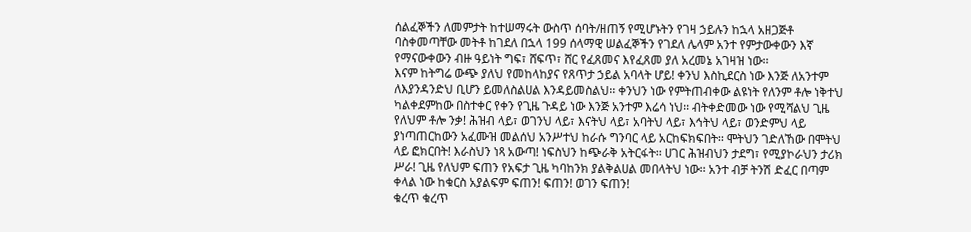ሰልፈኞችን ለመምታት ከተሠማሩት ውስጥ ሰባት/ዘጠኝ የሚሆኑትን የገዛ ኃይሉን ከኋላ አዘጋጅቶ ባስቀመጣቸው መትቶ ከገደለ በኋላ 199 ሰላማዊ ሠልፈኞችን የገደለ ሌላም አንተ የምታውቀውን እኛ የማናውቀውን ብዙ ዓይነት ግፍ፣ ሸፍጥ፣ ሸር የፈጸመና እየፈጸመ ያለ አረመኔ አገዛዝ ነው፡፡
እናም ከትግሬ ውጭ ያለህ የመከላከያና የጸጥታ ኃይል አባላት ሆይ! ቀንህ እስኪደርስ ነው እንጅ ለአንተም ለእያንዳንድህ ቢሆን ይመለስልሀል እንዳይመስልህ፡፡ ቀንህን ነው የምትጠብቀው ልዩነት የለንም ቶሎ ነቅተህ ካልቀደምከው በስተቀር የቀን የጊዜ ጉዳይ ነው እንጅ አንተም እሬሳ ነህ፡፡ ብትቀድመው ነው የሚሻልህ ጊዜ የለህም ቶሎ ንቃ! ሕዝብ ላይ፣ ወገንህ ላይ፣ እናትህ ላይ፣ አባትህ ላይ፣ እኅትህ ላይ፣ ወንድምህ ላይ ያነጣጠርከውን አፈሙዝ መልሰህ አንሥተህ ከራሱ ግንባር ላይ አርከፍክፍበት፡፡ ሞትህን ገድለኸው በሞትህ ላይ ፎክርበት! እራስህን ነጻ አውጣ! ነፍስህን ከጭራቅ አትርፋት፡፡ ሀገር ሕዝብህን ታደግ፣ የሚያኮራህን ታሪክ ሥራ! ጊዜ የለህም ፍጠን የአፍታ ጊዜ ካባከንክ ያልቅልሀል መበላትህ ነው፡፡ አንተ ብቻ ትንሽ ድፈር በጣም ቀላል ነው ከቁርስ አያልፍም ፍጠን! ፍጠን! ወገን ፍጠን!
ቁረጥ ቁረጥ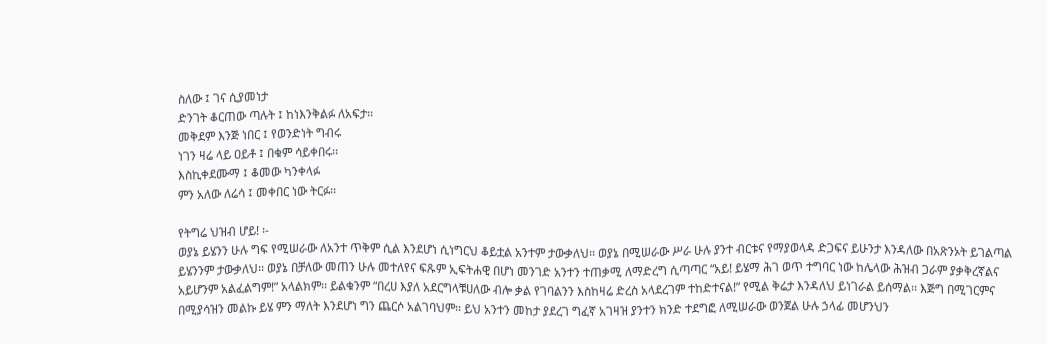ስለው ፤ ገና ሲያመነታ
ድንገት ቆርጠው ጣሉት ፤ ከነእንቅልፉ ለአፍታ፡፡
መቅደም እንጅ ነበር ፤ የወንድነት ግብሩ
ነገን ዛሬ ላይ ዐይቶ ፤ በቁም ሳይቀበሩ፡፡
እስኪቀደሙማ ፤ ቆመው ካንቀላፉ
ምን አለው ለሬሳ ፤ መቀበር ነው ትርፉ፡፡

የትግሬ ህዝብ ሆይ! ፡-
ወያኔ ይሄንን ሁሉ ግፍ የሚሠራው ለአንተ ጥቅም ሲል እንደሆነ ሲነግርህ ቆይቷል አንተም ታውቃለህ፡፡ ወያኔ በሚሠራው ሥራ ሁሉ ያንተ ብርቱና የማያወላዳ ድጋፍና ይሁንታ እንዳለው በአጽንኦት ይገልጣል ይሄንንም ታውቃለህ፡፡ ወያኔ በቻለው መጠን ሁሉ መተለየና ፍጹም ኢፍትሐዊ በሆነ መንገድ አንተን ተጠቃሚ ለማድረግ ሲጣጣር “አይ! ይሄማ ሕገ ወጥ ተግባር ነው ከሌላው ሕዝብ ጋራም ያቃቅረኛልና አይሆንም አልፈልግም!” አላልክም፡፡ ይልቁንም “በረሀ እያለ አደርግላቹሀለው ብሎ ቃል የገባልንን እስከዛሬ ድረስ አላደረገም ተከድተናል!” የሚል ቅሬታ እንዳለህ ይነገራል ይሰማል፡፡ እጅግ በሚገርምና በሚያሳዝን መልኩ ይሄ ምን ማለት እንደሆነ ግን ጨርሶ አልገባህም፡፡ ይህ አንተን መከታ ያደረገ ግፈኛ አገዛዝ ያንተን ክንድ ተደግፎ ለሚሠራው ወንጀል ሁሉ ኃላፊ መሆንህን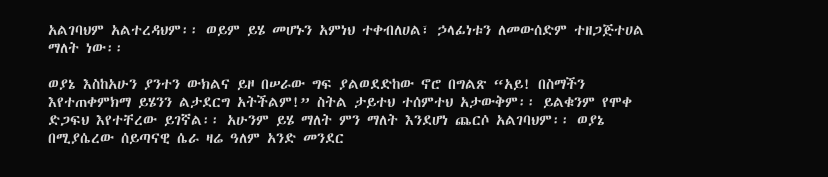አልገባህም አልተረዳህም፡፡ ወይም ይሄ መሆኑን አምነህ ተቀብለሀል፣ ኃላፊነቱን ለመውሰድም ተዘጋጅተሀል ማለት ነው፡፡

ወያኔ እስከአሁን ያንተን ውክልና ይዞ በሠራው ግፍ ያልወደድከው ኖሮ በግልጽ “አይ! በስማችን እየተጠቀምክማ ይሄንን ልታደርግ አትችልም!” ስትል ታይተህ ተሰምተህ አታውቅም፡፡ ይልቁንም የሞቀ ድጋፍህ እየተቸረው ይገኛል፡፡ አሁንም ይሄ ማለት ምን ማለት እንደሆነ ጨርሶ አልገባህም፡፡ ወያኔ በሚያሴረው ሰይጣናዊ ሴራ ዛሬ ዓለም አንድ መንደር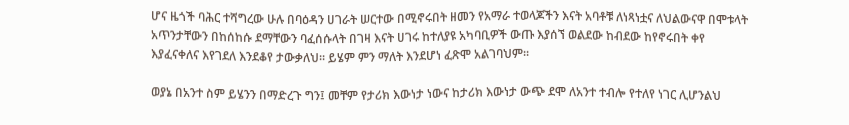ሆና ዜጎች ባሕር ተሻግረው ሁሉ በባዕዳን ሀገራት ሠርተው በሚኖሩበት ዘመን የአማራ ተወላጆችን እናት አባቶቹ ለነጻነቷና ለህልውናዋ በሞቱላት አጥንታቸውን በከሰከሱ ደማቸውን ባፈሰሱላት በገዛ እናት ሀገሩ ከተለያዩ አካባቢዎች ውጡ እያሰኘ ወልደው ከብደው ከየኖሩበት ቀየ እያፈናቀለና እየገደለ እንደቆየ ታውቃለህ፡፡ ይሄም ምን ማለት እንደሆነ ፈጽሞ አልገባህም፡፡

ወያኔ በአንተ ስም ይሄንን በማድረጉ ግን፤ መቸም የታሪክ እውነታ ነውና ከታሪክ እውነታ ውጭ ደሞ ለአንተ ተብሎ የተለየ ነገር ሊሆንልህ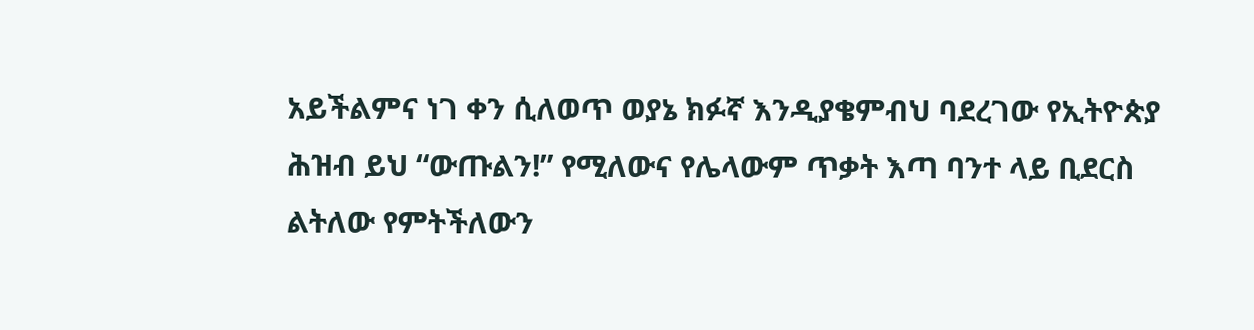አይችልምና ነገ ቀን ሲለወጥ ወያኔ ክፉኛ እንዲያቄምብህ ባደረገው የኢትዮጵያ ሕዝብ ይህ “ውጡልን!” የሚለውና የሌላውም ጥቃት እጣ ባንተ ላይ ቢደርስ ልትለው የምትችለውን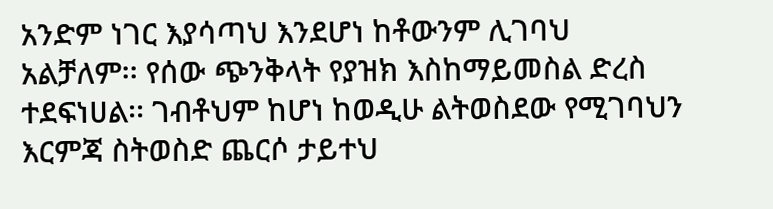አንድም ነገር እያሳጣህ እንደሆነ ከቶውንም ሊገባህ አልቻለም፡፡ የሰው ጭንቅላት የያዝክ እስከማይመስል ድረስ ተደፍነሀል፡፡ ገብቶህም ከሆነ ከወዲሁ ልትወስደው የሚገባህን እርምጃ ስትወስድ ጨርሶ ታይተህ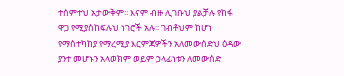ተሰምተህ አታውቅም፡፡ እናም ብዙ ሊገቡህ ያልቻሉ የከፋ ዋጋ የሚያስከፍሉህ ነገሮች አሉ፡፡ ገብቶህም ከሆነ የማስተካከያ የማረሚያ እርምጃዎችን አለመውሰድህ ዕዳው ያንተ መሆኑን አላወክም ወይም ኃላፊነቱን ለመውሰድ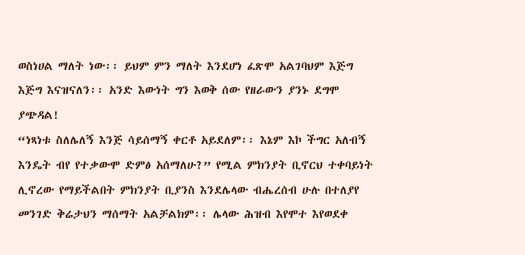ወስነሀል ማለት ነው፡፡ ይህም ምን ማለት እንደሆነ ፈጽሞ አልገባህም እጅግ እጅግ እናዝናለን፡፡ አንድ እውነት ግን እወቅ ሰው የዘራውን ያንኑ ደግሞ ያጭዳል!
“ነጻነቱ ስለሌለኝ እንጅ ሳይሰማኝ ቀርቶ አይደለም፡፡ እኔም እኮ ችግር አለብኝ እንዴት ብየ የተቃውሞ ድምፅ አሰማለሁ?” የሚል ምክንያት ቢኖርህ ተቀባይነት ሊኖረው የማይችልበት ምክንያት ቢያንስ እንደሌላው ብሔረሰብ ሁሉ በተለያየ መንገድ ቅሬታህን ማሰማት አልቻልክም፡፡ ሌላው ሕዝብ እየሞተ እየወደቀ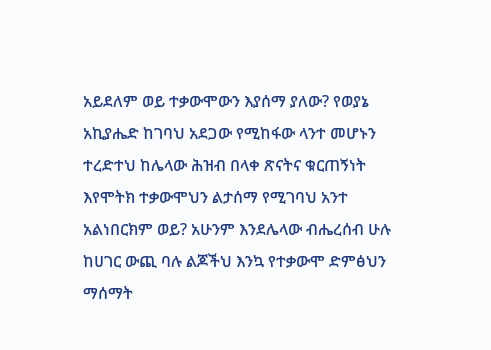አይደለም ወይ ተቃውሞውን እያሰማ ያለው? የወያኔ አኪያሔድ ከገባህ አደጋው የሚከፋው ላንተ መሆኑን ተረድተህ ከሌላው ሕዝብ በላቀ ጽናትና ቁርጠኝነት እየሞትክ ተቃውሞህን ልታሰማ የሚገባህ አንተ አልነበርክም ወይ? አሁንም እንደሌላው ብሔረሰብ ሁሉ ከሀገር ውጪ ባሉ ልጆችህ እንኳ የተቃውሞ ድምፅህን ማሰማት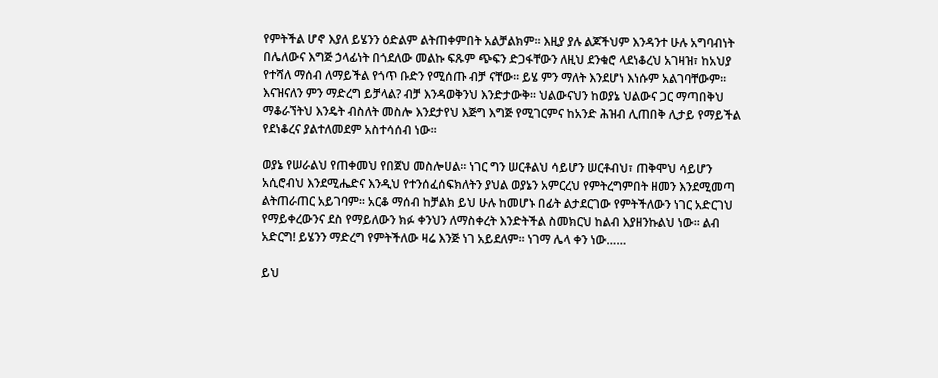የምትችል ሆኖ እያለ ይሄንን ዕድልም ልትጠቀምበት አልቻልክም፡፡ እዚያ ያሉ ልጆችህም እንዳንተ ሁሉ አግባብነት በሌለውና እግጅ ኃላፊነት በጎደለው መልኩ ፍጹም ጭፍን ድጋፋቸውን ለዚህ ደንቁሮ ላደነቆረህ አገዛዝ፣ ከአህያ የተሻለ ማሰብ ለማይችል የጎጥ ቡድን የሚሰጡ ብቻ ናቸው፡፡ ይሄ ምን ማለት እንደሆነ እነሱም አልገባቸውም፡፡ እናዝናለን ምን ማድረግ ይቻላል? ብቻ እንዳወቅንህ እንድታውቅ፡፡ ህልውናህን ከወያኔ ህልውና ጋር ማጣበቅህ ማቆራኘትህ እንዴት ብስለት መስሎ እንደታየህ እጅግ እግጅ የሚገርምና ከአንድ ሕዝብ ሊጠበቅ ሊታይ የማይችል የደነቆረና ያልተለመደም አስተሳሰብ ነው፡፡

ወያኔ የሠራልህ የጠቀመህ የበጀህ መስሎሀል፡፡ ነገር ግን ሠርቶልህ ሳይሆን ሠርቶብህ፣ ጠቅሞህ ሳይሆን አሲሮብህ እንደሚሔድና እንዲህ የተንሰፈሰፍክለትን ያህል ወያኔን አምርረህ የምትረግምበት ዘመን እንደሚመጣ ልትጠራጠር አይገባም፡፡ አርቆ ማሰብ ከቻልክ ይህ ሁሉ ከመሆኑ በፊት ልታደርገው የምትችለውን ነገር አድርገህ የማይቀረውንና ደስ የማይለውን ክፉ ቀንህን ለማስቀረት እንድትችል ስመክርህ ከልብ እያዘንኩልህ ነው፡፡ ልብ አድርግ! ይሄንን ማድረግ የምትችለው ዛሬ እንጅ ነገ አይደለም፡፡ ነገማ ሌላ ቀን ነው……

ይህ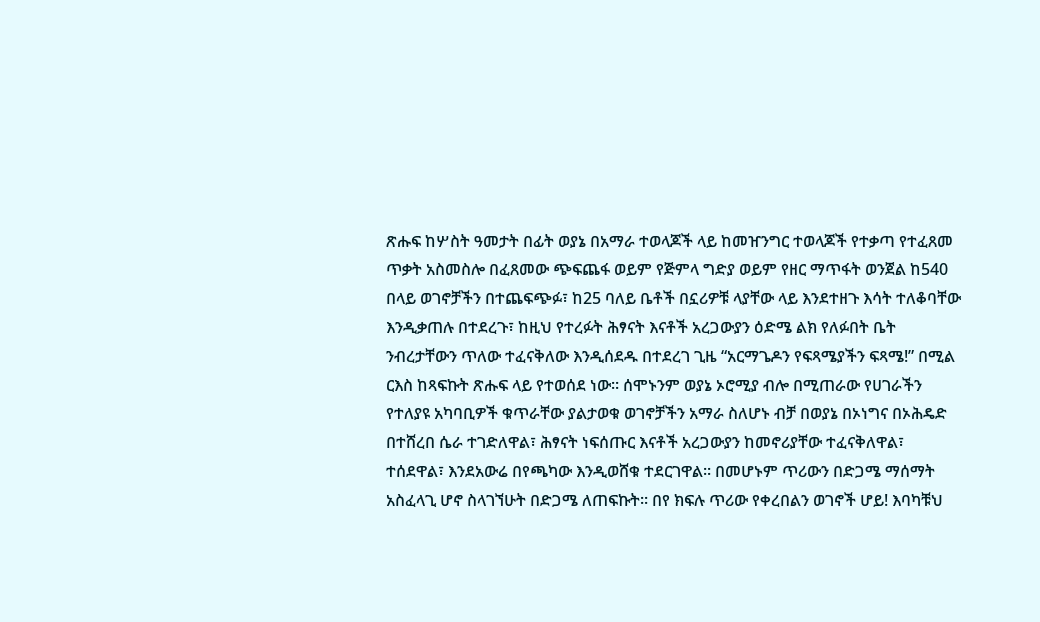ጽሑፍ ከሦስት ዓመታት በፊት ወያኔ በአማራ ተወላጆች ላይ ከመዠንግር ተወላጆች የተቃጣ የተፈጸመ ጥቃት አስመስሎ በፈጸመው ጭፍጨፋ ወይም የጅምላ ግድያ ወይም የዘር ማጥፋት ወንጀል ከ540 በላይ ወገኖቻችን በተጨፍጭፉ፣ ከ25 ባለይ ቤቶች በኗሪዎቹ ላያቸው ላይ እንደተዘጉ እሳት ተለቆባቸው እንዲቃጠሉ በተደረጉ፣ ከዚህ የተረፉት ሕፃናት እናቶች አረጋውያን ዕድሜ ልክ የለፉበት ቤት ንብረታቸውን ጥለው ተፈናቅለው እንዲሰደዱ በተደረገ ጊዜ “አርማጌዶን የፍጻሜያችን ፍጻሜ!” በሚል ርእስ ከጻፍኩት ጽሑፍ ላይ የተወሰደ ነው፡፡ ሰሞኑንም ወያኔ ኦሮሚያ ብሎ በሚጠራው የሀገራችን የተለያዩ አካባቢዎች ቁጥራቸው ያልታወቁ ወገኖቻችን አማራ ስለሆኑ ብቻ በወያኔ በኦነግና በኦሕዴድ በተሸረበ ሴራ ተገድለዋል፣ ሕፃናት ነፍሰጡር እናቶች አረጋውያን ከመኖሪያቸው ተፈናቅለዋል፣ ተሰደዋል፣ እንደአውሬ በየጫካው እንዲወሸቁ ተደርገዋል፡፡ በመሆኑም ጥሪውን በድጋሜ ማሰማት አስፈላጊ ሆኖ ስላገኘሁት በድጋሜ ለጠፍኩት፡፡ በየ ክፍሉ ጥሪው የቀረበልን ወገኖች ሆይ! እባካቹህ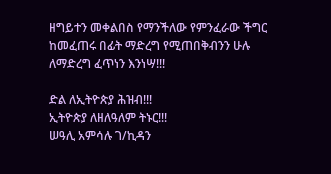ዘግይተን መቀልበስ የማንችለው የምንፈራው ችግር ከመፈጠሩ በፊት ማድረግ የሚጠበቅብንን ሁሉ ለማድረግ ፈጥነን እንነሣ!!!

ድል ለኢትዮጵያ ሕዝብ!!!
ኢትዮጵያ ለዘለዓለም ትኑር!!!
ሠዓሊ አምሳሉ ገ/ኪዳን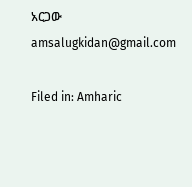አርጋው
amsalugkidan@gmail.com

Filed in: Amharic